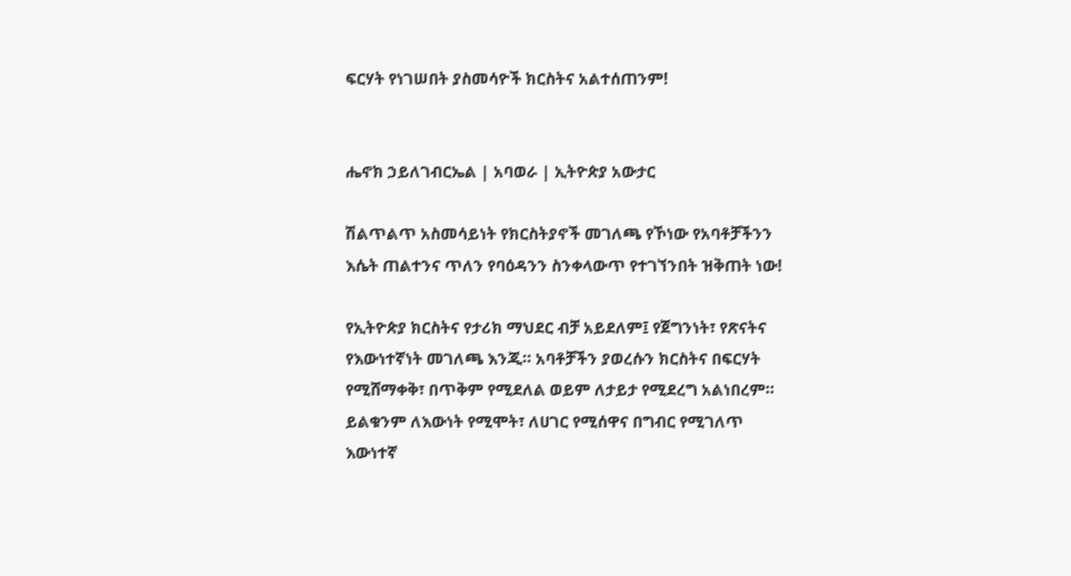ፍርሃት የነገሠበት ያስመሳዮች ክርስትና አልተሰጠንም!


ሔኖክ ኃይለገብርኤል | አባወራ | ኢትዮጵያ አውታር

ሽልጥልጥ አስመሳይነት የክርስትያኖች መገለጫ የኾነው የአባቶቻችንን እሴት ጠልተንና ጥለን የባዕዳንን ስንቀላውጥ የተገኘንበት ዝቅጠት ነው!

የኢትዮጵያ ክርስትና የታሪክ ማህደር ብቻ አይደለም፤ የጀግንነት፣ የጽናትና የእውነተኛነት መገለጫ እንጂ። አባቶቻችን ያወረሱን ክርስትና በፍርሃት የሚሸማቀቅ፣ በጥቅም የሚደለል ወይም ለታይታ የሚደረግ አልነበረም። ይልቁንም ለእውነት የሚሞት፣ ለሀገር የሚሰዋና በግብር የሚገለጥ እውነተኛ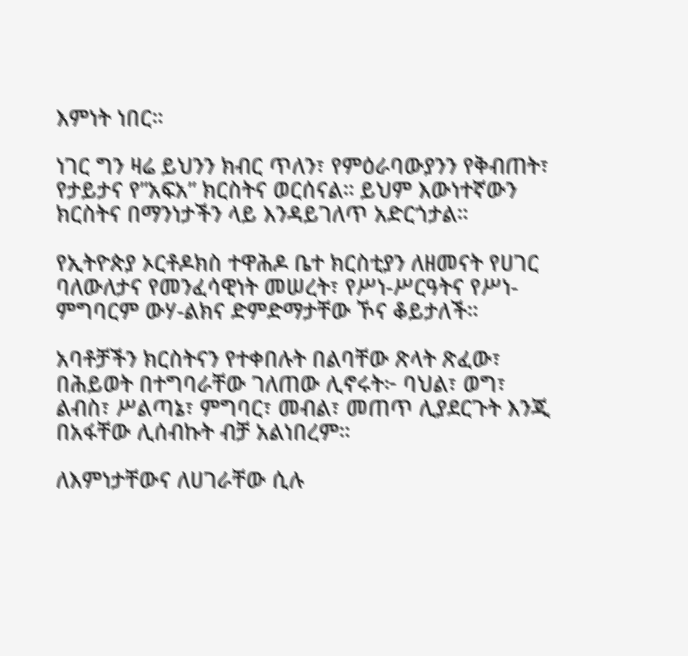እምነት ነበር።

ነገር ግን ዛሬ ይህንን ክብር ጥለን፣ የምዕራባውያንን የቅብጠት፣ የታይታና የ”አፍአ” ክርስትና ወርሰናል። ይህም እውነተኛውን ክርስትና በማንነታችን ላይ እንዳይገለጥ አድርጎታል።

የኢትዮጵያ ኦርቶዶክስ ተዋሕዶ ቤተ ክርስቲያን ለዘመናት የሀገር ባለውለታና የመንፈሳዊነት መሠረት፣ የሥነ-ሥርዓትና የሥነ-ምግባርም ውሃ-ልክና ድምድማታቸው ኾና ቆይታለች።

አባቶቻችን ክርስትናን የተቀበሉት በልባቸው ጽላት ጽፈው፣ በሕይወት በተግባራቸው ገለጠው ሊኖሩት፦ ባህል፣ ወግ፣ ልብስ፣ ሥልጣኔ፣ ምግባር፣ መብል፣ መጠጥ ሊያደርጉት እንጂ በአፋቸው ሊሰብኩት ብቻ አልነበረም።

ለእምነታቸውና ለሀገራቸው ሲሉ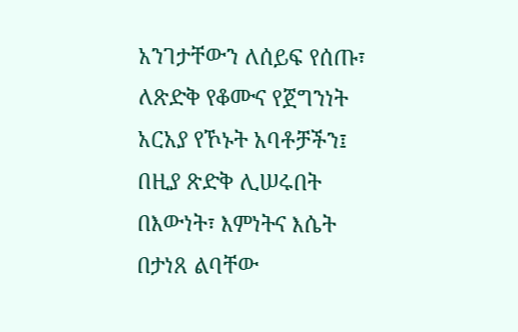አንገታቸውን ለሰይፍ የሰጡ፣ ለጽድቅ የቆሙና የጀግንነት አርአያ የኾኑት አባቶቻችን፤ በዚያ ጽድቅ ሊሠሩበት በእውነት፣ እምነትና እሴት በታነጸ ልባቸው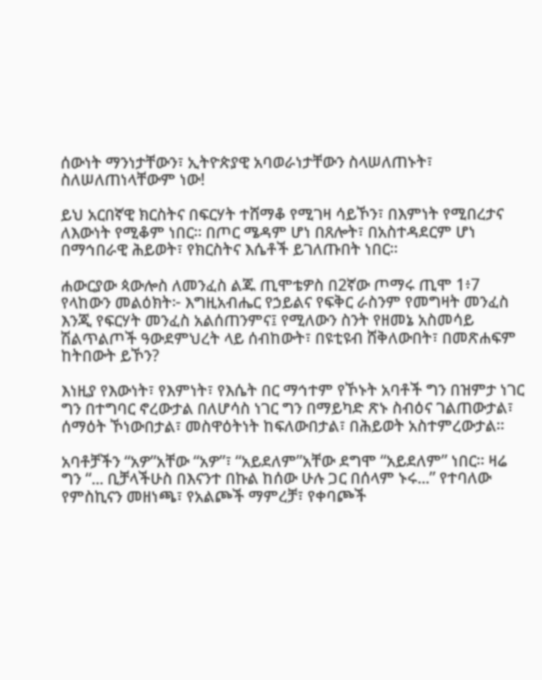ሰውነት ማንነታቸውን፣ ኢትዮጵያዊ አባወራነታቸውን ስላሠለጠኑት፣ ስለሠለጠነላቸውም ነው!

ይህ አርበኛዊ ክርስትና በፍርሃት ተሸማቆ የሚገዛ ሳይኾን፣ በእምነት የሚበረታና ለእውነት የሚቆም ነበር። በጦር ሜዳም ሆነ በጸሎት፣ በአስተዳደርም ሆነ በማኅበራዊ ሕይወት፣ የክርስትና እሴቶች ይገለጡበት ነበር።

ሐውርያው ጳውሎስ ለመንፈስ ልጁ ጢሞቴዎስ በ2ኛው ጦማሩ ጢሞ 1፥7 የላከውን መልዕክት፦ እግዚአብሔር የኃይልና የፍቅር ራስንም የመግዛት መንፈስ እንጂ የፍርሃት መንፈስ አልሰጠንምና፤ የሚለውን ስንት የዘመኔ አስመሳይ ሽልጥልጦች ዓውደምህረት ላይ ሰብከውት፣ በዩቲዩብ ሸቅለውበት፣ በመጽሐፍም ከትበውት ይኾን?

እነዚያ የእውነት፣ የእምነት፣ የእሴት በር ማኅተም የኾኑት አባቶች ግን በዝምታ ነገር ግን በተግባር ኖረውታል በለሆሳስ ነገር ግን በማይካድ ጽኑ ስብዕና ገልጠውታል፣ ሰማዕት ኾነውበታል፣ መስዋዕትነት ከፍለውበታል፣ በሕይወት አስተምረውታል።

አባቶቻችን “አዎ”አቸው “አዎ”፣ “አይደለም”አቸው ደግሞ “አይደለም” ነበር። ዛሬ ግን “... ቢቻላችሁስ በእናንተ በኩል ከሰው ሁሉ ጋር በሰላም ኑሩ...” የተባለው የምስኪናን መዘነጫ፣ የአልጮች ማምረቻ፣ የቀባጮች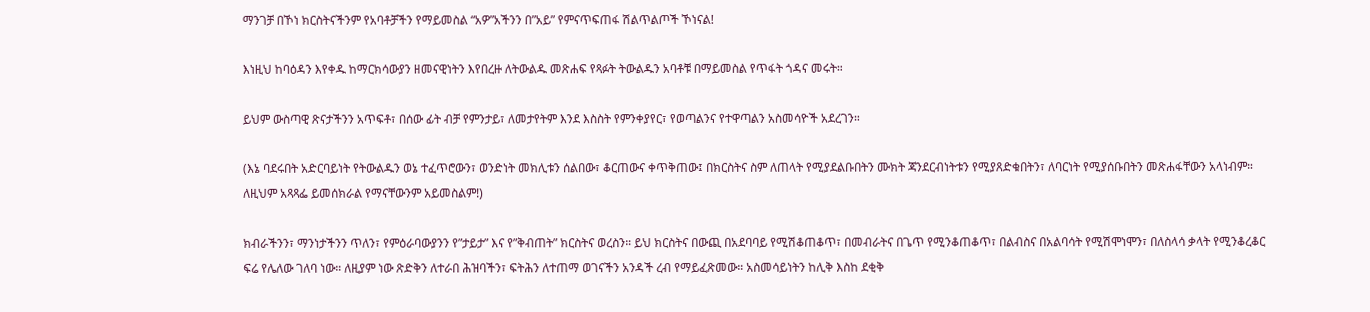ማንገቻ በኾነ ክርስትናችንም የአባቶቻችን የማይመስል “አዎ”አችንን በ”አይ” የምናጥፍጠፋ ሽልጥልጦች ኾነናል!

እነዚህ ከባዕዳን እየቀዱ ከማርክሳውያን ዘመናዊነትን እየበረዙ ለትውልዱ መጽሐፍ የጻፉት ትውልዱን አባቶቹ በማይመስል የጥፋት ጎዳና መሩት።

ይህም ውስጣዊ ጽናታችንን አጥፍቶ፣ በሰው ፊት ብቻ የምንታይ፣ ለመታየትም እንደ እስስት የምንቀያየር፣ የወጣልንና የተዋጣልን አስመሳዮች አደረገን።

(እኔ ባደሩበት አድርባይነት የትውልዱን ወኔ ተፈጥሮውን፣ ወንድነት መክሊቱን ሰልበው፣ ቆርጠውና ቀጥቅጠው፤ በክርስትና ስም ለጠላት የሚያደልቡበትን ሙክት ጃንደርብነትቱን የሚያጸድቁበትን፣ ለባርነት የሚያሰቡበትን መጽሐፋቸውን አላነብም። ለዚህም አጻጻፌ ይመሰክራል የማናቸውንም አይመስልም!)

ክብራችንን፣ ማንነታችንን ጥለን፣ የምዕራባውያንን የ”ታይታ” እና የ”ቅብጠት” ክርስትና ወረስን። ይህ ክርስትና በውጪ በአደባባይ የሚሽቆጠቆጥ፣ በመብራትና በጌጥ የሚንቆጠቆጥ፣ በልብስና በአልባሳት የሚሽሞነሞን፣ በለስላሳ ቃላት የሚንቆረቆር ፍሬ የሌለው ገለባ ነው። ለዚያም ነው ጽድቅን ለተራበ ሕዝባችን፣ ፍትሕን ለተጠማ ወገናችን አንዳች ረብ የማይፈጽመው። አስመሳይነትን ከሊቅ እስከ ደቂቅ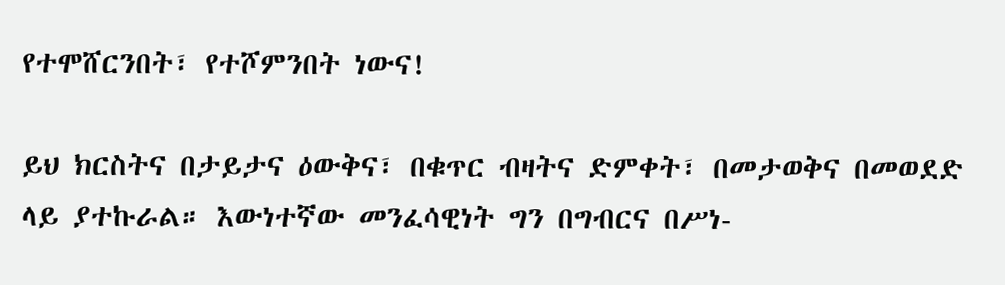የተሞሸርንበት፣ የተሾምንበት ነውና!

ይህ ክርስትና በታይታና ዕውቅና፣ በቁጥር ብዛትና ድምቀት፣ በመታወቅና በመወደድ ላይ ያተኩራል። እውነተኛው መንፈሳዊነት ግን በግብርና በሥነ-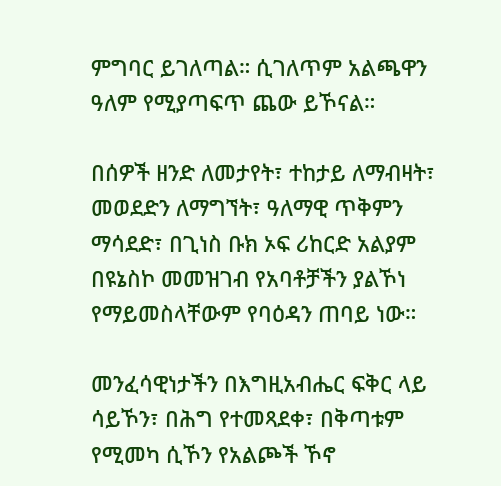ምግባር ይገለጣል። ሲገለጥም አልጫዋን ዓለም የሚያጣፍጥ ጨው ይኾናል።

በሰዎች ዘንድ ለመታየት፣ ተከታይ ለማብዛት፣ መወደድን ለማግኘት፣ ዓለማዊ ጥቅምን ማሳደድ፣ በጊነስ ቡክ ኦፍ ሪከርድ አልያም በዩኔስኮ መመዝገብ የአባቶቻችን ያልኾነ የማይመስላቸውም የባዕዳን ጠባይ ነው።

መንፈሳዊነታችን በእግዚአብሔር ፍቅር ላይ ሳይኾን፣ በሕግ የተመጻደቀ፣ በቅጣቱም የሚመካ ሲኾን የአልጮች ኾኖ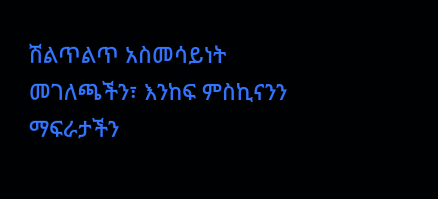ሽልጥልጥ አስመሳይነት መገለጫችን፣ እንከፍ ምስኪናንን ማፍራታችን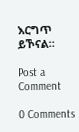እርግጥ ይኾናል።

Post a Comment

0 Comments